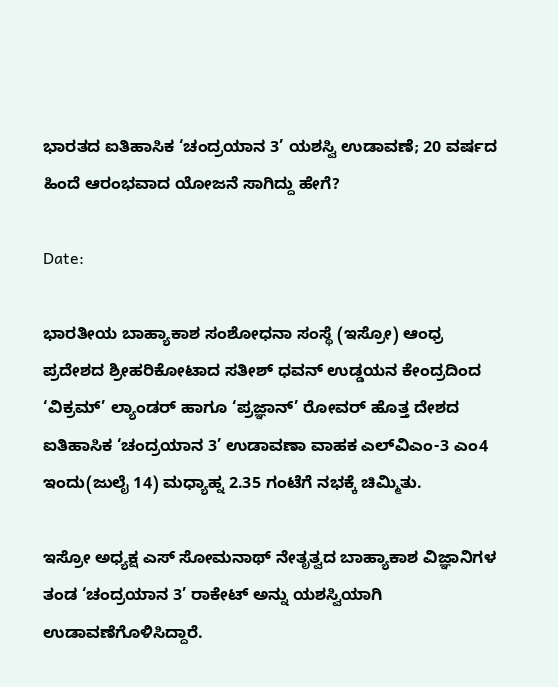ಭಾರತದ ಐತಿಹಾಸಿಕ ‘ಚಂದ್ರಯಾನ 3’ ಯಶಸ್ವಿ ಉಡಾವಣೆ; 20 ವರ್ಷದ ಹಿಂದೆ ಆರಂಭವಾದ ಯೋಜನೆ ಸಾಗಿದ್ದು ಹೇಗೆ?

Date:

ಭಾರತೀಯ ಬಾಹ್ಯಾಕಾಶ ಸಂಶೋಧನಾ ಸಂಸ್ಥೆ (ಇಸ್ರೋ) ಆಂಧ್ರ ಪ್ರದೇಶದ ಶ್ರೀಹರಿಕೋಟಾದ ಸತೀಶ್ ಧವನ್‌ ಉಡ್ಡಯನ ಕೇಂದ್ರದಿಂದ ‘ವಿಕ್ರಮ್‌’ ಲ್ಯಾಂಡರ್‌ ಹಾಗೂ ‘ಪ್ರಜ್ಞಾನ್’ ರೋವರ್‌ ಹೊತ್ತ ದೇಶದ ಐತಿಹಾಸಿಕ ‘ಚಂದ್ರಯಾನ 3’ ಉಡಾವಣಾ ವಾಹಕ ಎಲ್‌ವಿಎಂ-3 ಎಂ4 ಇಂದು(ಜುಲೈ 14) ಮಧ್ಯಾಹ್ನ 2.35 ಗಂಟೆಗೆ ನಭಕ್ಕೆ ಚಿಮ್ಮಿತು.

ಇಸ್ರೋ ಅಧ್ಯಕ್ಷ ಎಸ್‌ ಸೋಮನಾಥ್ ನೇತೃತ್ವದ ಬಾಹ್ಯಾಕಾಶ ವಿಜ್ಞಾನಿಗಳ ತಂಡ ‘ಚಂದ್ರಯಾನ 3’ ರಾಕೇಟ್‌ ಅನ್ನು ಯಶಸ್ವಿಯಾಗಿ ಉಡಾವಣೆಗೊಳಿಸಿದ್ದಾರೆ.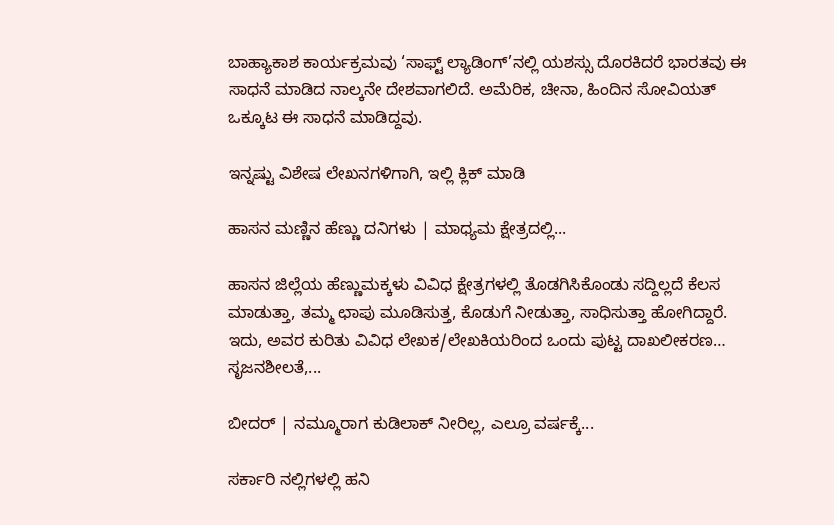ಬಾಹ್ಯಾಕಾಶ ಕಾರ್ಯಕ್ರಮವು ‘ಸಾಫ್ಟ್‌ ಲ್ಯಾಡಿಂಗ್‌’ನಲ್ಲಿ ಯಶಸ್ಸು ದೊರಕಿದರೆ ಭಾರತವು ಈ ಸಾಧನೆ ಮಾಡಿದ ನಾಲ್ಕನೇ ದೇಶವಾಗಲಿದೆ. ಅಮೆರಿಕ, ಚೀನಾ, ಹಿಂದಿನ ಸೋವಿಯತ್‌ ಒಕ್ಕೂಟ ಈ ಸಾಧನೆ ಮಾಡಿದ್ದವು.

ಇನ್ನಷ್ಟು ವಿಶೇಷ ಲೇಖನಗಳಿಗಾಗಿ, ಇಲ್ಲಿ ಕ್ಲಿಕ್ ಮಾಡಿ

ಹಾಸನ ಮಣ್ಣಿನ ಹೆಣ್ಣು ದನಿಗಳು | ಮಾಧ್ಯಮ ಕ್ಷೇತ್ರದಲ್ಲಿ...

ಹಾಸನ ಜಿಲ್ಲೆಯ ಹೆಣ್ಣುಮಕ್ಕಳು ವಿವಿಧ ಕ್ಷೇತ್ರಗಳಲ್ಲಿ ತೊಡಗಿಸಿಕೊಂಡು ಸದ್ದಿಲ್ಲದೆ ಕೆಲಸ ಮಾಡುತ್ತಾ, ತಮ್ಮ ಛಾಪು ಮೂಡಿಸುತ್ತ, ಕೊಡುಗೆ ನೀಡುತ್ತಾ, ಸಾಧಿಸುತ್ತಾ ಹೋಗಿದ್ದಾರೆ. ಇದು, ಅವರ ಕುರಿತು ವಿವಿಧ ಲೇಖಕ/ಲೇಖಕಿಯರಿಂದ ಒಂದು ಪುಟ್ಟ ದಾಖಲೀಕರಣ… ಸೃಜನಶೀಲತೆ,...

ಬೀದರ್ | ನಮ್ಮೂರಾಗ ಕುಡಿಲಾಕ್ ನೀರಿಲ್ಲ, ಎಲ್ರೂ ವರ್ಷಕ್ಕೆ...

ಸರ್ಕಾರಿ ನಲ್ಲಿಗಳಲ್ಲಿ ಹನಿ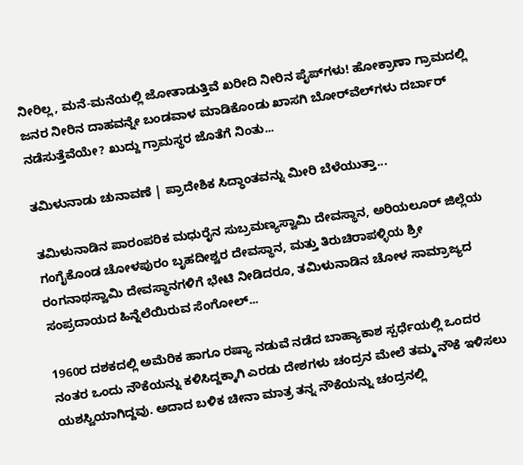ನೀರಿಲ್ಲ, ಮನೆ-ಮನೆಯಲ್ಲಿ ಜೋತಾಡುತ್ತಿವೆ ಖರೀದಿ ನೀರಿನ ಪೈಪ್‌ಗಳು! ಹೋಕ್ರಾಣಾ ಗ್ರಾಮದಲ್ಲಿ ಜನರ ನೀರಿನ ದಾಹವನ್ನೇ ಬಂಡವಾಳ ಮಾಡಿಕೊಂಡು ಖಾಸಗಿ ಬೋರ್‌ವೆಲ್‌ಗಳು ದರ್ಬಾರ್‌ ನಡೆಸುತ್ತೆವೆಯೇ? ಖುದ್ದು ಗ್ರಾಮಸ್ಥರ ಜೊತೆಗೆ ನಿಂತು...

ತಮಿಳುನಾಡು ಚುನಾವಣೆ | ಪ್ರಾದೇಶಿಕ ಸಿದ್ಧಾಂತವನ್ನು ಮೀರಿ ಬೆಳೆಯುತ್ತಾ...

ತಮಿಳುನಾಡಿನ ಪಾರಂಪರಿಕ ಮಧುರೈನ ಸುಬ್ರಮಣ್ಯಸ್ವಾಮಿ ದೇವಸ್ಥಾನ, ಅರಿಯಲೂರ್ ಜಿಲ್ಲೆಯ ಗಂಗೈಕೊಂಡ ಚೋಳಪುರಂ ಬೃಹದೀಶ್ವರ ದೇವಸ್ಥಾನ, ಮತ್ತು ತಿರುಚಿರಾಪಳ್ಳಿಯ ಶ್ರೀ ರಂಗನಾಥಸ್ವಾಮಿ ದೇವಸ್ಥಾನಗಳಿಗೆ ಭೇಟಿ ನೀಡಿದರೂ, ತಮಿಳುನಾಡಿನ ಚೋಳ ಸಾಮ್ರಾಜ್ಯದ ಸಂಪ್ರದಾಯದ ಹಿನ್ನೆಲೆಯಿರುವ ಸೆಂಗೋಲ್...

1960ರ ದಶಕದಲ್ಲಿ ಅಮೆರಿಕ ಹಾಗೂ ರಷ್ಯಾ ನಡುವೆ ನಡೆದ ಬಾಹ್ಯಾಕಾಶ ಸ್ಪರ್ಧೆಯಲ್ಲಿ ಒಂದರ ನಂತರ ಒಂದು ನೌಕೆಯನ್ನು ಕಳಿಸಿದ್ದಕ್ಕಾಗಿ ಎರಡು ದೇಶಗಳು ಚಂದ್ರನ ಮೇಲೆ ತಮ್ಮ ನೌಕೆ ಇಳಿಸಲು ಯಶಸ್ವಿಯಾಗಿದ್ದವು. ಅದಾದ ಬಳಿಕ ಚೀನಾ ಮಾತ್ರ ತನ್ನ ನೌಕೆಯನ್ನು ಚಂದ್ರನಲ್ಲಿ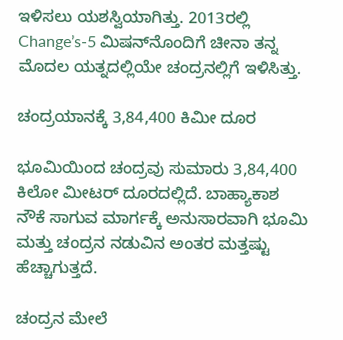ಇಳಿಸಲು ಯಶಸ್ವಿಯಾಗಿತ್ತು. 2013ರಲ್ಲಿ Change’s-5 ಮಿಷನ್‌ನೊಂದಿಗೆ ಚೀನಾ ತನ್ನ ಮೊದಲ ಯತ್ನದಲ್ಲಿಯೇ ಚಂದ್ರನಲ್ಲಿಗೆ ಇಳಿಸಿತ್ತು.

ಚಂದ್ರಯಾನಕ್ಕೆ 3,84,400 ಕಿಮೀ ದೂರ

ಭೂಮಿಯಿಂದ ಚಂದ್ರವು ಸುಮಾರು 3,84,400 ಕಿಲೋ ಮೀಟರ್ ದೂರದಲ್ಲಿದೆ. ಬಾಹ್ಯಾಕಾಶ ನೌಕೆ ಸಾಗುವ ಮಾರ್ಗಕ್ಕೆ ಅನುಸಾರವಾಗಿ ಭೂಮಿ ಮತ್ತು ಚಂದ್ರನ ನಡುವಿನ ಅಂತರ ಮತ್ತಷ್ಟು ಹೆಚ್ಚಾಗುತ್ತದೆ.

ಚಂದ್ರನ ಮೇಲೆ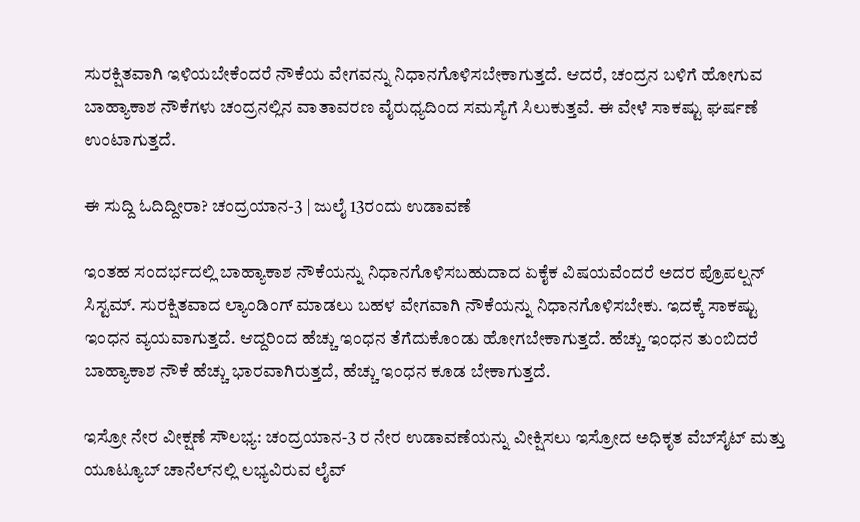ಸುರಕ್ಷಿತವಾಗಿ ಇಳಿಯಬೇಕೆಂದರೆ ನೌಕೆಯ ವೇಗವನ್ನು ನಿಧಾನಗೊಳಿಸಬೇಕಾಗುತ್ತದೆ. ಆದರೆ, ಚಂದ್ರನ ಬಳಿಗೆ ಹೋಗುವ ಬಾಹ್ಯಾಕಾಶ ನೌಕೆಗಳು ಚಂದ್ರನಲ್ಲಿನ ವಾತಾವರಣ ವೈರುಧ್ಯದಿಂದ ಸಮಸ್ಯೆಗೆ ಸಿಲುಕುತ್ತವೆ. ಈ ವೇಳೆ ಸಾಕಷ್ಟು ಘರ್ಷಣೆ ಉಂಟಾಗುತ್ತದೆ.

ಈ ಸುದ್ದಿ ಓದಿದ್ದೀರಾ? ಚಂದ್ರಯಾನ-3 | ಜುಲೈ 13ರಂದು ಉಡಾವಣೆ

ಇಂತಹ ಸಂದರ್ಭದಲ್ಲಿ ಬಾಹ್ಯಾಕಾಶ ನೌಕೆಯನ್ನು ನಿಧಾನಗೊಳಿಸಬಹುದಾದ ಏಕೈಕ ವಿಷಯವೆಂದರೆ ಅದರ ಪ್ರೊಪಲ್ಷನ್ ಸಿಸ್ಟಮ್. ಸುರಕ್ಷಿತವಾದ ಲ್ಯಾಂಡಿಂಗ್‌ ಮಾಡಲು ಬಹಳ ವೇಗವಾಗಿ ನೌಕೆಯನ್ನು ನಿಧಾನಗೊಳಿಸಬೇಕು. ಇದಕ್ಕೆ ಸಾಕಷ್ಟು ಇಂಧನ ವ್ಯಯವಾಗುತ್ತದೆ. ಆದ್ದರಿಂದ ಹೆಚ್ಚು ಇಂಧನ ತೆಗೆದುಕೊಂಡು ಹೋಗಬೇಕಾಗುತ್ತದೆ. ಹೆಚ್ಚು ಇಂಧನ ತುಂಬಿದರೆ ಬಾಹ್ಯಾಕಾಶ ನೌಕೆ ಹೆಚ್ಚು ಭಾರವಾಗಿರುತ್ತದೆ, ಹೆಚ್ಚು ಇಂಧನ ಕೂಡ ಬೇಕಾಗುತ್ತದೆ.

ಇಸ್ರೋ ನೇರ ವೀಕ್ಷಣೆ ಸೌಲಭ್ಯ: ಚಂದ್ರಯಾನ-3 ರ ನೇರ ಉಡಾವಣೆಯನ್ನು ವೀಕ್ಷಿಸಲು ಇಸ್ರೋದ ಅಧಿಕೃತ ವೆಬ್‌ಸೈಟ್ ಮತ್ತು ಯೂಟ್ಯೂಬ್ ಚಾನೆಲ್‌ನಲ್ಲಿ ಲಭ್ಯವಿರುವ ಲೈವ್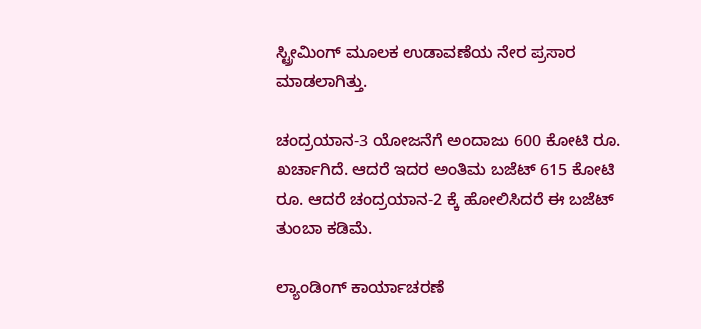ಸ್ಟ್ರೀಮಿಂಗ್ ಮೂಲಕ ಉಡಾವಣೆಯ ನೇರ ಪ್ರಸಾರ ಮಾಡಲಾಗಿತ್ತು.

ಚಂದ್ರಯಾನ-3 ಯೋಜನೆಗೆ ಅಂದಾಜು 600 ಕೋಟಿ ರೂ. ಖರ್ಚಾಗಿದೆ. ಆದರೆ ಇದರ ಅಂತಿಮ ಬಜೆಟ್ 615 ಕೋಟಿ ರೂ. ಆದರೆ ಚಂದ್ರಯಾನ-2 ಕ್ಕೆ ಹೋಲಿಸಿದರೆ ಈ ಬಜೆಟ್ ತುಂಬಾ ಕಡಿಮೆ.

ಲ್ಯಾಂಡಿಂಗ್ ಕಾರ್ಯಾಚರಣೆ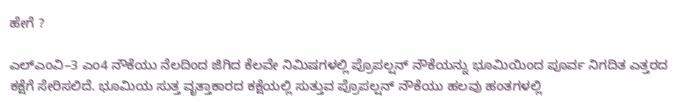ಹೇಗೆ ?

ಎಲ್ಎಂವಿ–3 ಎಂ4 ನೌಕೆಯು ನೆಲದಿಂದ ಜಿಗಿದ ಕೆಲವೇ ನಿಮಿಷಗಳಲ್ಲಿ ಪ್ರೊಪಲ್ಷನ್ ನೌಕೆಯನ್ನು ಭೂಮಿಯಿಂದ ಪೂರ್ವ ನಿಗದಿತ ಎತ್ತರದ ಕಕ್ಷೆಗೆ ಸೇರಿಸಲಿದೆ. ಭೂಮಿಯ ಸುತ್ತ ವೃತ್ತಾಕಾರದ ಕಕ್ಷೆಯಲ್ಲಿ ಸುತ್ತುವ ಪ್ರೊಪಲ್ಷನ್ ನೌಕೆಯು ಹಲವು ಹಂತಗಳಲ್ಲಿ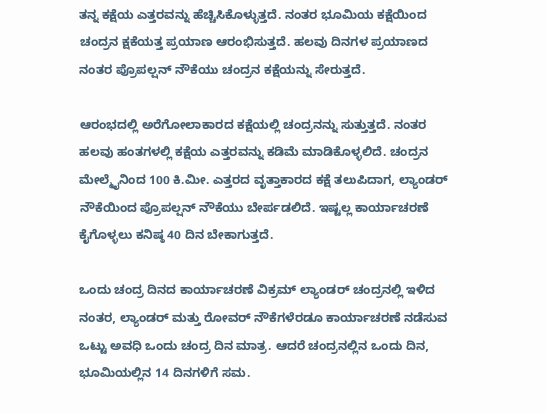ತನ್ನ ಕಕ್ಷೆಯ ಎತ್ತರವನ್ನು ಹೆಚ್ಚಿಸಿಕೊಳ್ಳುತ್ತದೆ. ನಂತರ ಭೂಮಿಯ ಕಕ್ಷೆಯಿಂದ ಚಂದ್ರನ ಕ್ಷಕೆಯತ್ತ ಪ್ರಯಾಣ ಆರಂಭಿಸುತ್ತದೆ. ಹಲವು ದಿನಗಳ ಪ್ರಯಾಣದ ನಂತರ ಪ್ರೊಪಲ್ಷನ್ ನೌಕೆಯು ಚಂದ್ರನ ಕಕ್ಷೆಯನ್ನು ಸೇರುತ್ತದೆ.

ಆರಂಭದಲ್ಲಿ ಅರೆಗೋಲಾಕಾರದ ಕಕ್ಷೆಯಲ್ಲಿ ಚಂದ್ರನನ್ನು ಸುತ್ತುತ್ತದೆ. ನಂತರ ಹಲವು ಹಂತಗಳಲ್ಲಿ ಕಕ್ಷೆಯ ಎತ್ತರವನ್ನು ಕಡಿಮೆ ಮಾಡಿಕೊಳ್ಳಲಿದೆ. ಚಂದ್ರನ ಮೇಲ್ಮೈನಿಂದ 100 ಕಿ.ಮೀ. ಎತ್ತರದ ವೃತ್ತಾಕಾರದ ಕಕ್ಷೆ ತಲುಪಿದಾಗ, ಲ್ಯಾಂಡರ್ ನೌಕೆಯಿಂದ ಪ್ರೊಪಲ್ಷನ್ ನೌಕೆಯು ಬೇರ್ಪಡಲಿದೆ. ಇಷ್ಟಲ್ಲ ಕಾರ್ಯಾಚರಣೆ ಕೈಗೊಳ್ಳಲು ಕನಿಷ್ಠ 40 ದಿನ ಬೇಕಾಗುತ್ತದೆ.

ಒಂದು ಚಂದ್ರ ದಿನದ ಕಾರ್ಯಾಚರಣೆ ವಿಕ್ರಮ್ ಲ್ಯಾಂಡರ್ ಚಂದ್ರನಲ್ಲಿ ಇಳಿದ ನಂತರ, ಲ್ಯಾಂಡರ್ ಮತ್ತು ರೋವರ್ ನೌಕೆಗಳೆರಡೂ ಕಾರ್ಯಾಚರಣೆ ನಡೆಸುವ ಒಟ್ಟು ಅವಧಿ ಒಂದು ಚಂದ್ರ ದಿನ ಮಾತ್ರ. ಆದರೆ ಚಂದ್ರನಲ್ಲಿನ ಒಂದು ದಿನ, ಭೂಮಿಯಲ್ಲಿನ 14 ದಿನಗಳಿಗೆ ಸಮ.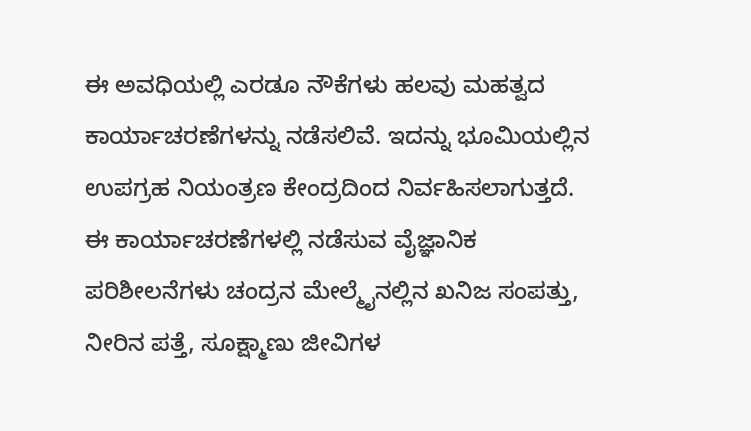ಈ ಅವಧಿಯಲ್ಲಿ ಎರಡೂ ನೌಕೆಗಳು ಹಲವು ಮಹತ್ವದ ಕಾರ್ಯಾಚರಣೆಗಳನ್ನು ನಡೆಸಲಿವೆ. ಇದನ್ನು ಭೂಮಿಯಲ್ಲಿನ ಉಪಗ್ರಹ ನಿಯಂತ್ರಣ ಕೇಂದ್ರದಿಂದ ನಿರ್ವಹಿಸಲಾಗುತ್ತದೆ. ಈ ಕಾರ್ಯಾಚರಣೆಗಳಲ್ಲಿ ನಡೆಸುವ ವೈಜ್ಞಾನಿಕ ಪರಿಶೀಲನೆಗಳು ಚಂದ್ರನ ಮೇಲ್ಮೈನಲ್ಲಿನ ಖನಿಜ ಸಂಪತ್ತು, ನೀರಿನ ಪತ್ತೆ, ಸೂಕ್ಷ್ಮಾಣು ಜೀವಿಗಳ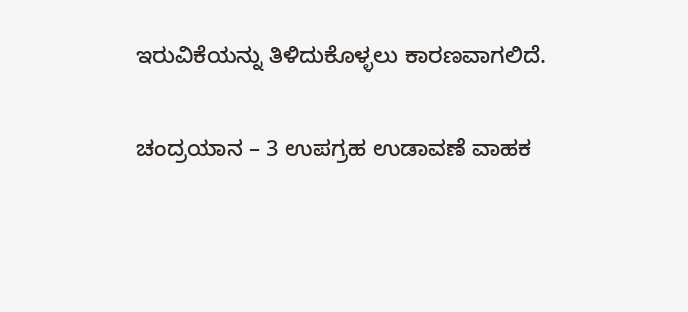ಇರುವಿಕೆಯನ್ನು ತಿಳಿದುಕೊಳ್ಳಲು ಕಾರಣವಾಗಲಿದೆ.

ಚಂದ್ರಯಾನ – 3 ಉಪಗ್ರಹ ಉಡಾವಣೆ ವಾಹಕ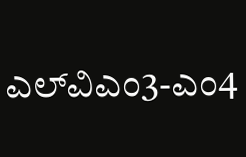ಎಲ್‌ವಿಎಂ3-ಎಂ4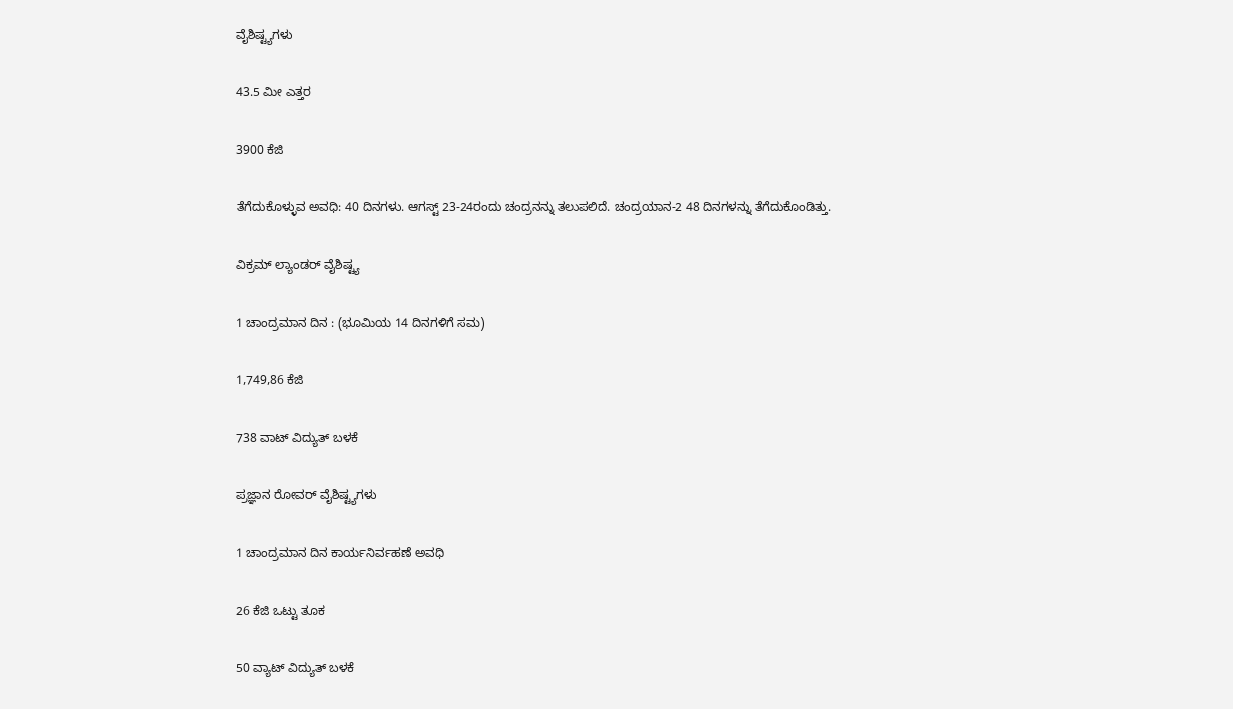ವೈಶಿಷ್ಟ್ಯಗಳು

43.5 ಮೀ ಎತ್ತರ

3900 ಕೆಜಿ

ತೆಗೆದುಕೊಳ್ಳುವ ಅವಧಿ: 40 ದಿನಗಳು. ಆಗಸ್ಟ್‌ 23-24ರಂದು ಚಂದ್ರನನ್ನು ತಲುಪಲಿದೆ. ಚಂದ್ರಯಾನ-2 48 ದಿನಗಳನ್ನು ತೆಗೆದುಕೊಂಡಿತ್ತು.

ವಿಕ್ರಮ್ ಲ್ಯಾಂಡರ್‌ ವೈಶಿಷ್ಟ್ಯ

1 ಚಾಂದ್ರಮಾನ ದಿನ : (ಭೂಮಿಯ 14 ದಿನಗಳಿಗೆ ಸಮ)

1,749,86 ಕೆಜಿ

738 ವಾಟ್‌ ವಿದ್ಯುತ್‌ ಬಳಕೆ

ಪ್ರಜ್ಞಾನ ರೋವರ್‌ ವೈಶಿಷ್ಟ್ಯಗಳು

1 ಚಾಂದ್ರಮಾನ ದಿನ ಕಾರ್ಯನಿರ್ವಹಣೆ ಅವಧಿ

26 ಕೆಜಿ ಒಟ್ಟು ತೂಕ

50 ವ್ಯಾಟ್‌ ವಿದ್ಯುತ್‌ ಬಳಕೆ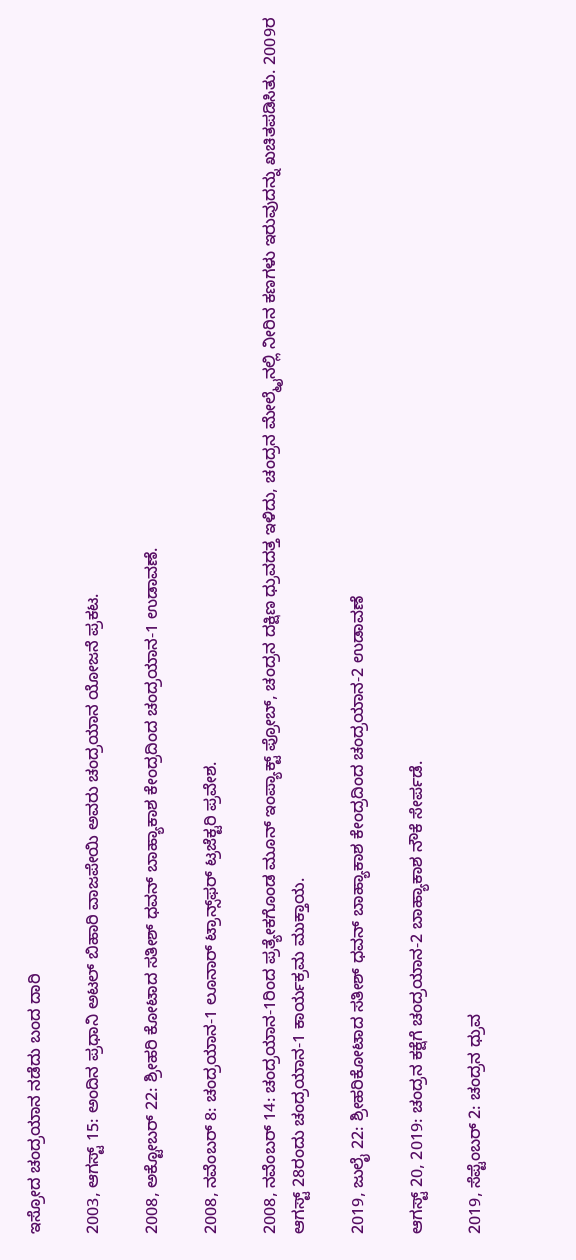ಇಸ್ರೋದ ಚಂದ್ರಯಾನ ನಡೆದು ಬಂದ ದಾರಿ

2003, ಆಗಸ್ಟ್ 15: ಅಂದಿನ ಪ್ರಧಾನಿ ಅಟಲ್ ಬಿಹಾರಿ ವಾಜಪೇಯಿ ಅವರು ಚಂದ್ರಯಾನ ಯೋಜನೆ ಪ್ರಕಟ.

2008, ಅಕ್ಟೋಬರ್ 22: ಶ್ರೀಹರಿ ಕೋಟಾದ ಸತೀಶ್ ಧವನ್ ಬಾಹ್ಯಾಕಾಶ ಕೇಂದ್ರದಿಂದ ಚಂದ್ರಯಾನ-1 ಉಡಾವಣೆ.

2008, ನವೆಂಬರ್ 8: ಚಂದ್ರಯಾನ-1 ಲೂನಾರ್ ಟ್ರಾನ್ಸ್‌ಫರ್ ಟ್ರಜೆಕ್ಟರಿ ಪ್ರವೇಶ.

2008, ನವೆಂಬರ್ 14: ಚಂದ್ರಯಾನ-1ರಿಂದ ಪ್ರತ್ಯೇಕಗೊಂಡ ಮೂನ್ ಇಂಪ್ಯಾಕ್ಟ್ ಪ್ರೋಬ್, ಚಂದ್ರನ ದಕ್ಷಿಣ ಧ್ರುವದತ್ತ ಇಳಿದು, ಚಂದ್ರನ ಮೇಲ್ಮೈನಲ್ಲಿ ನೀರಿನ ಕಣಗಳು ಇರುವುದನ್ನು ಖಚಿತಪಡಿಸಿತು. 2009ರ ಆಗಸ್ಟ್ 28ರಂದು ಚಂದ್ರಯಾನ-1 ಕಾರ್ಯಕ್ರಮ ಮುಕ್ತಾಯ.

2019, ಜುಲೈ 22: ಶ್ರೀಹರಿಕೋಟಾದ ಸತೀಶ್ ಧವನ್ ಬಾಹ್ಯಾಕಾಶ ಕೇಂದ್ರದಿಂದ ಚಂದ್ರಯಾನ-2 ಉಡಾವಣೆ

ಆಗಸ್ಟ್ 20, 2019: ಚಂದ್ರನ ಕಕ್ಷೆಗೆ ಚಂದ್ರಯಾನ-2 ಬಾಹ್ಯಾಕಾಶ ನೌಕೆ ಸೇರ್ಪಡೆ.

2019, ಸೆಪ್ಟೆಂಬರ್ 2: ಚಂದ್ರನ ಧ್ರುವ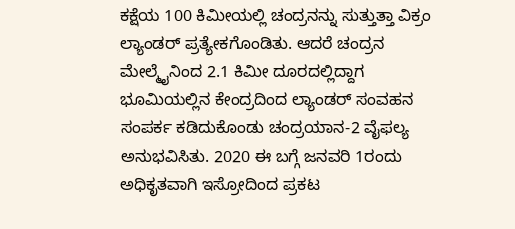ಕಕ್ಷೆಯ 100 ಕಿಮೀಯಲ್ಲಿ ಚಂದ್ರನನ್ನು ಸುತ್ತುತ್ತಾ ವಿಕ್ರಂ ಲ್ಯಾಂಡರ್ ಪ್ರತ್ಯೇಕಗೊಂಡಿತು. ಆದರೆ ಚಂದ್ರನ ಮೇಲ್ಮೈನಿಂದ 2.1 ಕಿಮೀ ದೂರದಲ್ಲಿದ್ದಾಗ ಭೂಮಿಯಲ್ಲಿನ ಕೇಂದ್ರದಿಂದ ಲ್ಯಾಂಡರ್ ಸಂವಹನ ಸಂಪರ್ಕ ಕಡಿದುಕೊಂಡು ಚಂದ್ರಯಾನ-2 ವೈಫಲ್ಯ ಅನುಭವಿಸಿತು. 2020 ಈ ಬಗ್ಗೆ ಜನವರಿ 1ರಂದು ಅಧಿಕೃತವಾಗಿ ಇಸ್ರೋದಿಂದ ಪ್ರಕಟ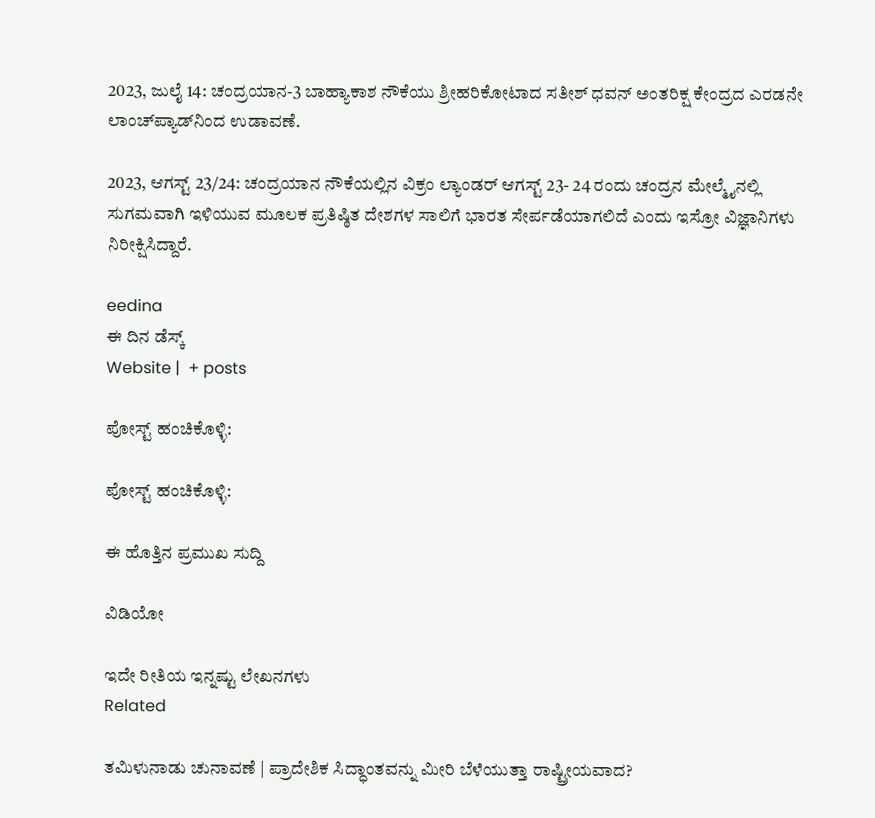2023, ಜುಲೈ 14: ಚಂದ್ರಯಾನ-3 ಬಾಹ್ಯಾಕಾಶ ನೌಕೆಯು ಶ್ರೀಹರಿಕೋಟಾದ ಸತೀಶ್ ಧವನ್ ಅಂತರಿಕ್ಷ ಕೇಂದ್ರದ ಎರಡನೇ ಲಾಂಚ್‌ಪ್ಯಾಡ್‌ನಿಂದ ಉಡಾವಣೆ.

2023, ಆಗಸ್ಟ್ 23/24: ಚಂದ್ರಯಾನ ನೌಕೆಯಲ್ಲಿನ ವಿಕ್ರಂ ಲ್ಯಾಂಡರ್ ಆಗಸ್ಟ್ 23- 24 ರಂದು ಚಂದ್ರನ ಮೇಲ್ಮೈನಲ್ಲಿ ಸುಗಮವಾಗಿ ಇಳಿಯುವ ಮೂಲಕ ಪ್ರತಿಷ್ಠಿತ ದೇಶಗಳ ಸಾಲಿಗೆ ಭಾರತ ಸೇರ್ಪಡೆಯಾಗಲಿದೆ ಎಂದು ಇಸ್ರೋ ವಿಜ್ಞಾನಿಗಳು ನಿರೀಕ್ಷಿಸಿದ್ದಾರೆ.

eedina
ಈ ದಿನ ಡೆಸ್ಕ್‌
Website |  + posts

ಪೋಸ್ಟ್ ಹಂಚಿಕೊಳ್ಳಿ:

ಪೋಸ್ಟ್ ಹಂಚಿಕೊಳ್ಳಿ:

ಈ ಹೊತ್ತಿನ ಪ್ರಮುಖ ಸುದ್ದಿ

ವಿಡಿಯೋ

ಇದೇ ರೀತಿಯ ಇನ್ನಷ್ಟು ಲೇಖನಗಳು
Related

ತಮಿಳುನಾಡು ಚುನಾವಣೆ | ಪ್ರಾದೇಶಿಕ ಸಿದ್ಧಾಂತವನ್ನು ಮೀರಿ ಬೆಳೆಯುತ್ತಾ ರಾಷ್ಟ್ರೀಯವಾದ?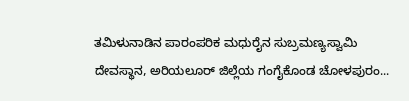ತಮಿಳುನಾಡಿನ ಪಾರಂಪರಿಕ ಮಧುರೈನ ಸುಬ್ರಮಣ್ಯಸ್ವಾಮಿ ದೇವಸ್ಥಾನ, ಅರಿಯಲೂರ್ ಜಿಲ್ಲೆಯ ಗಂಗೈಕೊಂಡ ಚೋಳಪುರಂ...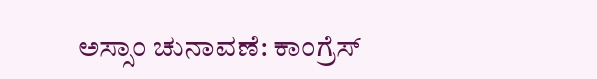ಅಸ್ಸಾಂ ಚುನಾವಣೆ: ಕಾಂಗ್ರೆಸ್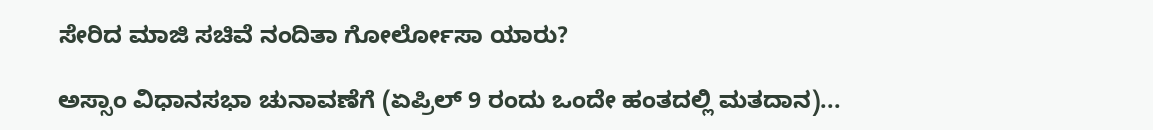ಸೇರಿದ ಮಾಜಿ ಸಚಿವೆ ನಂದಿತಾ ಗೋರ್ಲೋಸಾ ಯಾರು?

ಅಸ್ಸಾಂ ವಿಧಾನಸಭಾ ಚುನಾವಣೆಗೆ (ಏಪ್ರಿಲ್ 9 ರಂದು ಒಂದೇ ಹಂತದಲ್ಲಿ ಮತದಾನ)...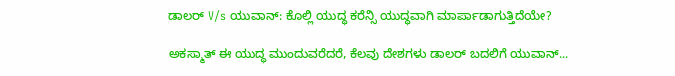ಡಾಲರ್ V/s ಯುವಾನ್: ಕೊಲ್ಲಿ ಯುದ್ಧ ಕರೆನ್ಸಿ ಯುದ್ಧವಾಗಿ ಮಾರ್ಪಾಡಾಗುತ್ತಿದೆಯೇ?

ಅಕಸ್ಮಾತ್ ಈ ಯುದ್ಧ ಮುಂದುವರೆದರೆ, ಕೆಲವು ದೇಶಗಳು ಡಾಲರ್ ಬದಲಿಗೆ ಯುವಾನ್...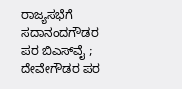ರಾಜ್ಯಸಭೆಗೆ ಸದಾನಂದಗೌಡರ ಪರ ಬಿಎಸ್‌ವೈ ; ದೇವೇಗೌಡರ ಪರ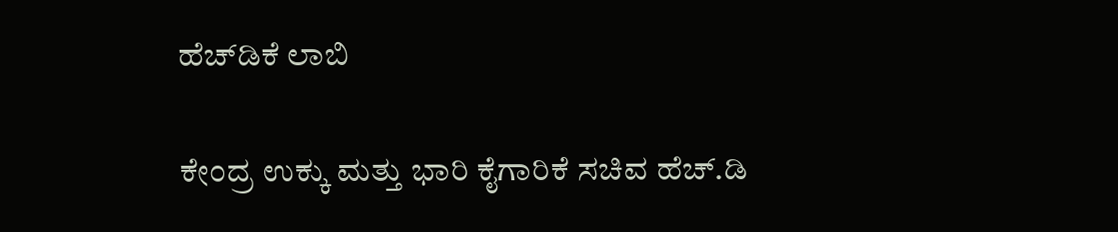ಹೆಚ್‌ಡಿಕೆ ಲಾಬಿ

ಕೇಂದ್ರ ಉಕ್ಕು ಮತ್ತು ಭಾರಿ ಕೈಗಾರಿಕೆ ಸಚಿವ ಹೆಚ್‌.ಡಿ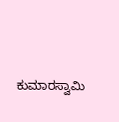ಕುಮಾರಸ್ವಾಮಿ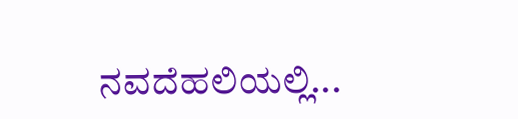ನವದೆಹಲಿಯಲ್ಲಿ...